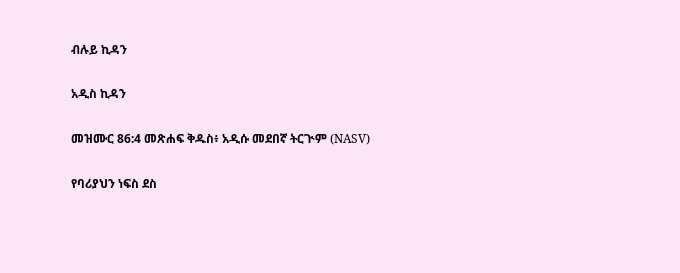ብሉይ ኪዳን

አዲስ ኪዳን

መዝሙር 86:4 መጽሐፍ ቅዱስ፥ አዲሱ መደበኛ ትርጒም (NASV)

የባሪያህን ነፍስ ደስ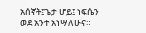አሰኛት፤ጌታ ሆይ፤ ነፍሴን ወደ አንተ አነሣለሁና።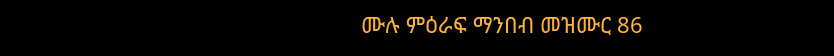ሙሉ ምዕራፍ ማንበብ መዝሙር 86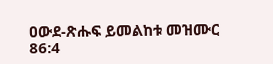ዐውደ-ጽሑፍ ይመልከቱ መዝሙር 86:4